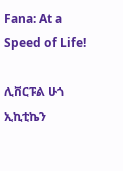Fana: At a Speed of Life!

ሊቨርፑል ሁጎ ኢኪቲኬን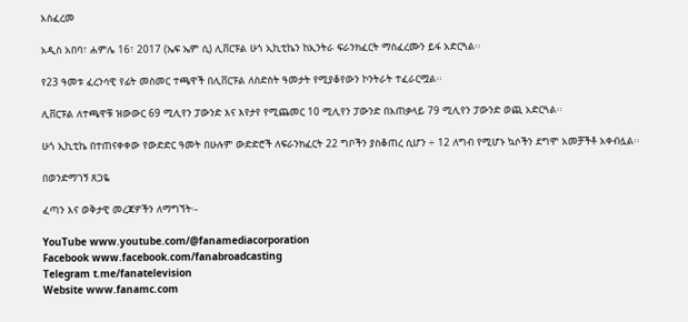አስፈረመ

አዲስ አበባ፣ ሐምሌ 16፣ 2017 (ኤፍ ኤም ሲ) ሊቨርፑል ሁጎ ኢኪቲኬን ከኢንትራ ፍራንክፈርት ማስፈረሙን ይፋ አድርጓል፡፡

የ23 ዓመቱ ፈረንሳዊ የፊት መስመር ተጫዋች በሊቨርፑል ለስድስት ዓመታት የሚያቆየውን ኮንትራት ተፈራርሟል፡፡

ሊቨርፑል ለተጫዋቹ ዝውውር 69 ሚሊየን ፓውንድ እና እየታየ የሚጨመር 10 ሚሊየን ፓውንድ በአጠቃላይ 79 ሚሊየን ፓውንድ ወጪ አድርጓል፡፡

ሁጎ ኢኪቲኬ በተጠናቀቀው የውድድር ዓመት በሁሉም ውድድሮች ለፍራንክፈርት 22 ግቦችን ያስቆጠረ ሲሆን ÷ 12 ለግብ የሚሆኑ ኳሶችን ደግሞ አመቻችቶ አቀብሏል፡፡

በወንድማገኝ ጸጋዬ

ፈጣን እና ወቅታዊ መረጃዎችን ለማግኘት፡-

YouTube www.youtube.com/@fanamediacorporation
Facebook www.facebook.com/fanabroadcasting
Telegram t.me/fanatelevision
Website www.fanamc.com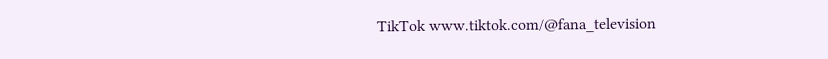TikTok www.tiktok.com/@fana_television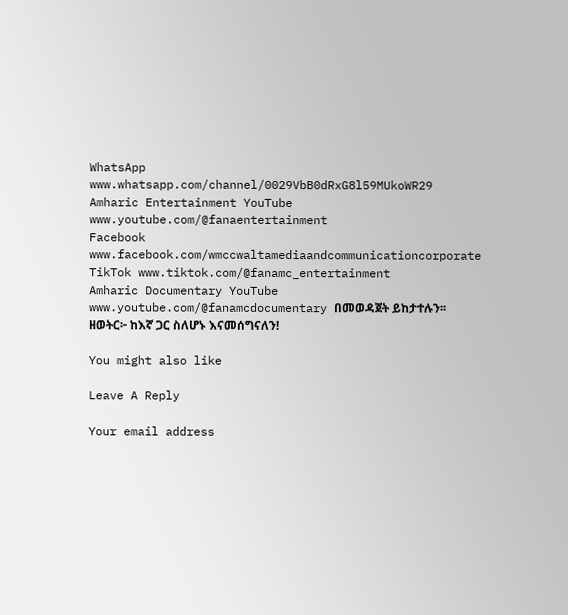WhatsApp www.whatsapp.com/channel/0029VbB0dRxG8l59MUkoWR29
Amharic Entertainment YouTube www.youtube.com/@fanaentertainment
Facebook www.facebook.com/wmccwaltamediaandcommunicationcorporate
TikTok www.tiktok.com/@fanamc_entertainment
Amharic Documentary YouTube www.youtube.com/@fanamcdocumentary በመወዳጀት ይከታተሉን፡፡
ዘወትር፦ ከእኛ ጋር ስለሆኑ እናመሰግናለን!

You might also like

Leave A Reply

Your email address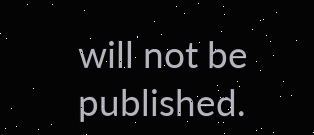will not be published.